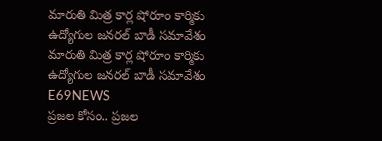మారుతి మిత్ర కార్ల షోరూం కార్మికు ఉద్యోగుల జనరల్ బాడీ సమావేశం మారుతి మిత్ర కార్ల షోరూం కార్మికు ఉద్యోగుల జనరల్ బాడీ సమావేశం
E69NEWS
ప్రజల కోసం.. ప్రజల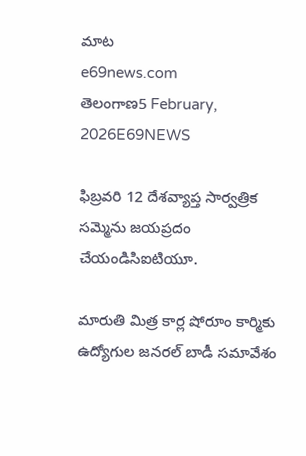మాట
e69news.com
తెలంగాణ5 February, 2026E69NEWS

ఫిబ్రవరి 12 దేశవ్యాప్త సార్వత్రిక సమ్మెను జయప్రదం చేయండిసిఐటియూ.

మారుతి మిత్ర కార్ల షోరూం కార్మికు ఉద్యోగుల జనరల్ బాడీ సమావేశం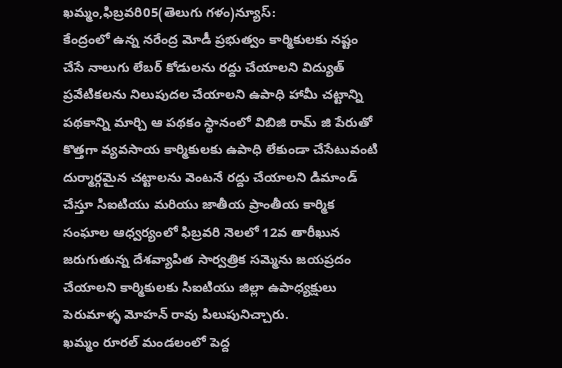ఖమ్మం,ఫిబ్రవరి05(తెలుగు గళం)న్యూస్:
కేంద్రంలో ఉన్న నరేంద్ర మోడీ ప్రభుత్వం కార్మికులకు నష్టం చేసే నాలుగు లేబర్ కోడులను రద్దు చేయాలని విద్యుత్ ప్రవేటికలను నిలుపుదల చేయాలని ఉపాధి హామీ చట్టాన్ని పథకాన్ని మార్చి ఆ పథకం స్థానంలో విబిజి రామ్ జి పేరుతో కొత్తగా వ్యవసాయ కార్మికులకు ఉపాధి లేకుండా చేసేటువంటి దుర్మార్గమైన చట్టాలను వెంటనే రద్దు చేయాలని డిమాండ్ చేస్తూ సిఐటియు మరియు జాతీయ ప్రాంతీయ కార్మిక సంఘాల ఆధ్వర్యంలో ఫిబ్రవరి నెలలో 12వ తారీఖున జరుగుతున్న దేశవ్యాపిత సార్వత్రిక సమ్మెను జయప్రదం చేయాలని కార్మికులకు సిఐటియు జిల్లా ఉపాధ్యక్షులు పెరుమాళ్ళ మోహన్ రావు పిలుపునిచ్చారు.
ఖమ్మం రూరల్ మండలంలో పెద్ద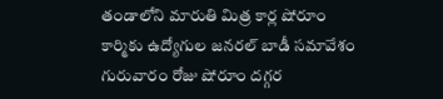తండాలోని మారుతి మిత్ర కార్ల షోరూం కార్మికు ఉద్యోగుల జనరల్ బాడీ సమావేశం గురువారం రోజు షోరూం దగ్గర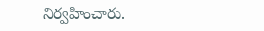నిర్వహించారు.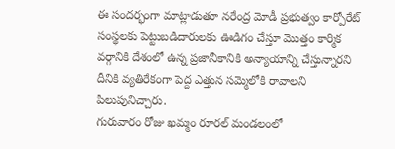ఈ సందర్భంగా మాట్లాడుతూ నరేంద్ర మోడీ ప్రభుత్వం కార్పోరేట్ సంస్థలకు పెట్టుబడిదారులకు ఊడిగం చేస్తూ మొత్తం కార్మిక వర్గానికి దేశంలో ఉన్న ప్రజానీకానికి అన్యాయాన్ని చేస్తున్నారని దీనికి వ్యతిరేకంగా పెద్ద ఎత్తున సమ్మెలోకి రావాలని పిలుపునిచ్చారు.
గురువారం రోజు ఖమ్మం రూరల్ మండలంలో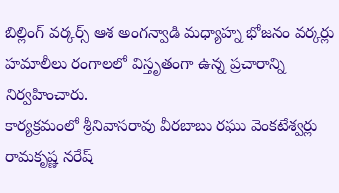బిల్లింగ్ వర్కర్స్ ఆశ అంగన్వాడి మధ్యాహ్న భోజనం వర్కర్లు హమాలీలు రంగాలలో విస్తృతంగా ఉన్న ప్రచారాన్ని నిర్వహించారు.
కార్యక్రమంలో శ్రీనివాసరావు వీరబాబు రఘు వెంకటేశ్వర్లు రామకృష్ణ నరేష్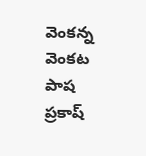వెంకన్న వెంకట పాష ప్రకాష్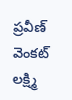ప్రవీణ్ వెంకట్ లక్ష్మి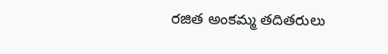రజిత అంకమ్మ తదితరులు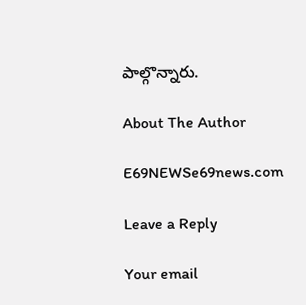పాల్గొన్నారు.

About The Author

E69NEWSe69news.com

Leave a Reply

Your email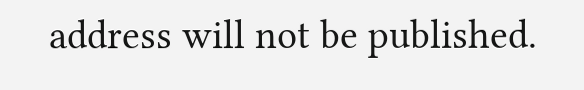address will not be published.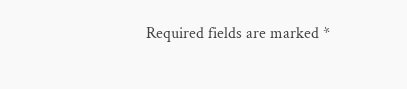Required fields are marked *